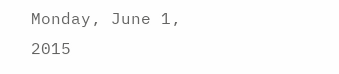Monday, June 1, 2015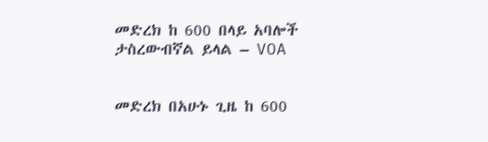መድረክ ከ 600 በላይ አባሎች ታስረውብኛል ይላል – VOA


መድረክ በአሁኑ ጊዜ ከ 600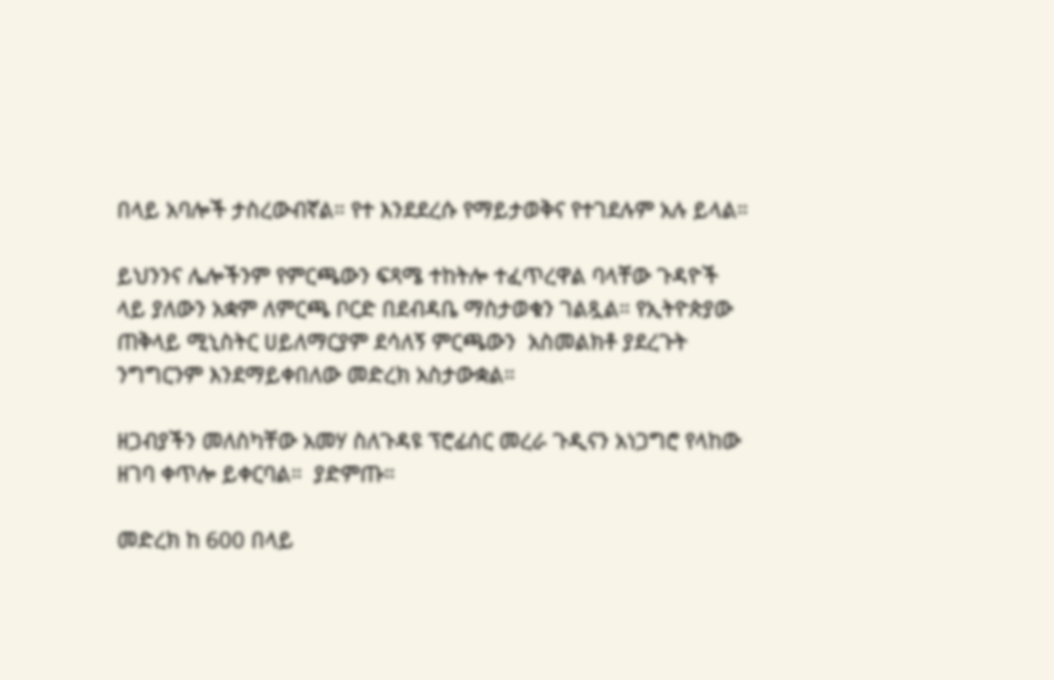በላይ አባሎች ታስረውብኛል። የተ እንደደረሱ የማይታወቅና የተገደሉም አሉ ይላል።

ይህንንና ሌሎችንም የምርጫውን ፍጻሜ ተከትሎ ተፈጥረዋል ባላቸው ጉዳዮች ላይ ያለውን አቋም ለምርጫ ቦርድ በደብዳቤ ማስታወቁን ገልጿል። የኢትዮጵያው ጠቅላይ ሚኒስትር ሀይለማርያም ደሳለኝ ምርጫውን  አስመልክቶ ያደረጉት ንግግርንም እንደማይቀበለው መድረክ አስታውቋል።

ዘጋብያችን መለስካቸው አመሃ ስለጉዳዩ ፕሮፊሰር መረራ ጉዲናን አነጋግሮ የላከው ዘገባ ቀጥሎ ይቀርባል።  ያድምጡ።

መድረክ ከ 600 በላይ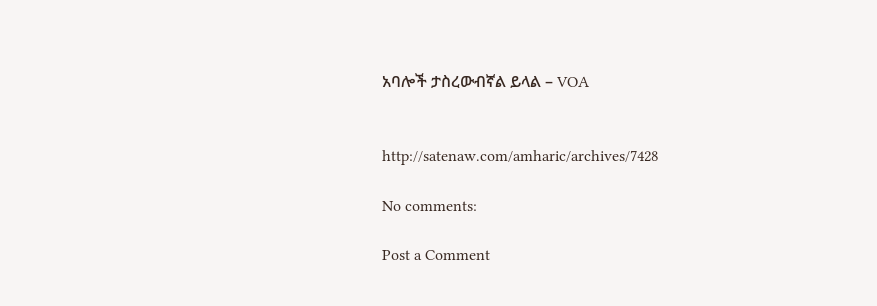አባሎች ታስረውብኛል ይላል – VOA


http://satenaw.com/amharic/archives/7428

No comments:

Post a Comment